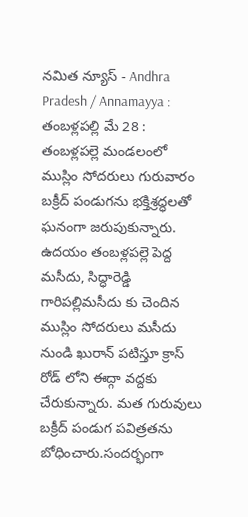నమిత న్యూస్ - Andhra Pradesh / Annamayya : తంబళ్లపల్లి మే 28 : తంబళ్లపల్లె మండలంలో ముస్లిం సోదరులు గురువారం బక్రీద్ పండుగను భక్తిశ్రద్ధలతో ఘనంగా జరుపుకున్నారు. ఉదయం తంబళ్లపల్లె పెద్ద మసీదు, సిద్ధారెడ్డి గారిపల్లిమసీదు కు చెందిన ముస్లిం సోదరులు మసీదు నుండి ఖురాన్ పటిస్తూ క్రాస్ రోడ్ లోని ఈద్గా వద్దకు చేరుకున్నారు. మత గురువులు బక్రీద్ పండుగ పవిత్రతను బోధించారు.సందర్భంగా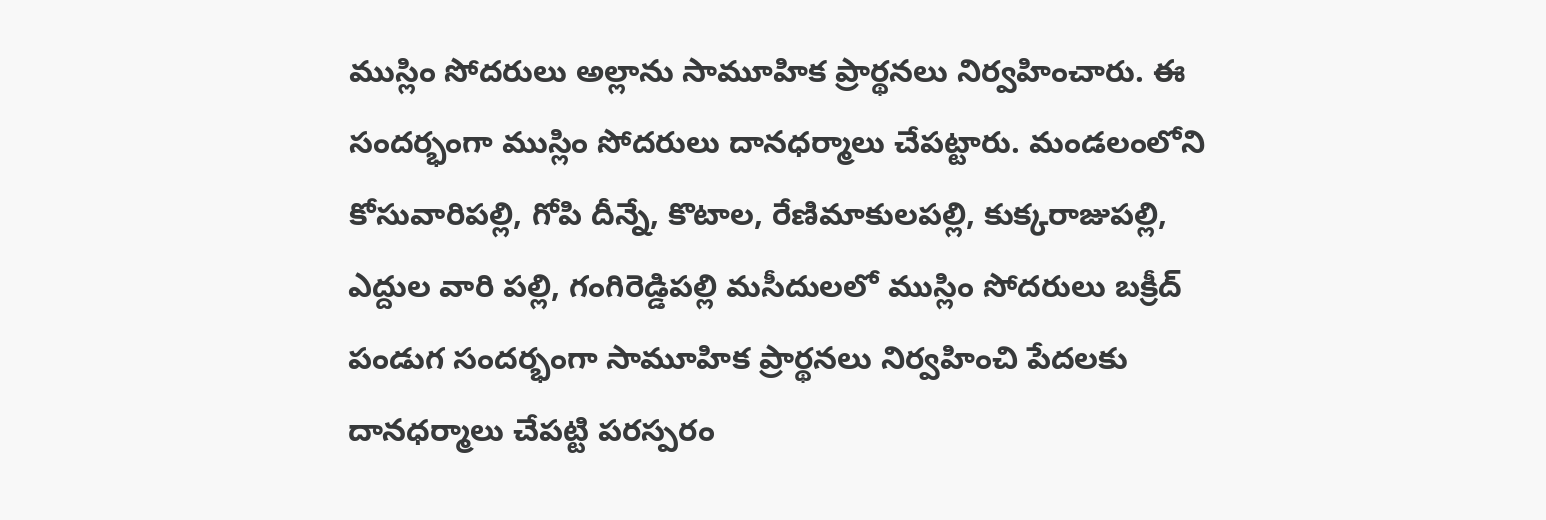ముస్లిం సోదరులు అల్లాను సామూహిక ప్రార్థనలు నిర్వహించారు. ఈ సందర్భంగా ముస్లిం సోదరులు దానధర్మాలు చేపట్టారు. మండలంలోని కోసువారిపల్లి, గోపి దీన్నే, కొటాల, రేణిమాకులపల్లి, కుక్కరాజుపల్లి, ఎద్దుల వారి పల్లి, గంగిరెడ్డిపల్లి మసీదులలో ముస్లిం సోదరులు బక్రీద్ పండుగ సందర్భంగా సామూహిక ప్రార్థనలు నిర్వహించి పేదలకు దానధర్మాలు చేపట్టి పరస్పరం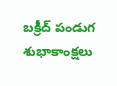బక్రీద్ పండుగ శుభాకాంక్షలు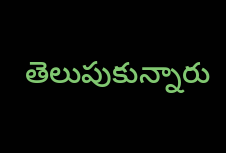తెలుపుకున్నారు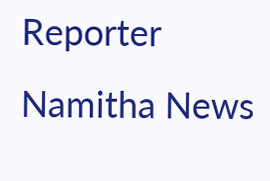Reporter
Namitha News